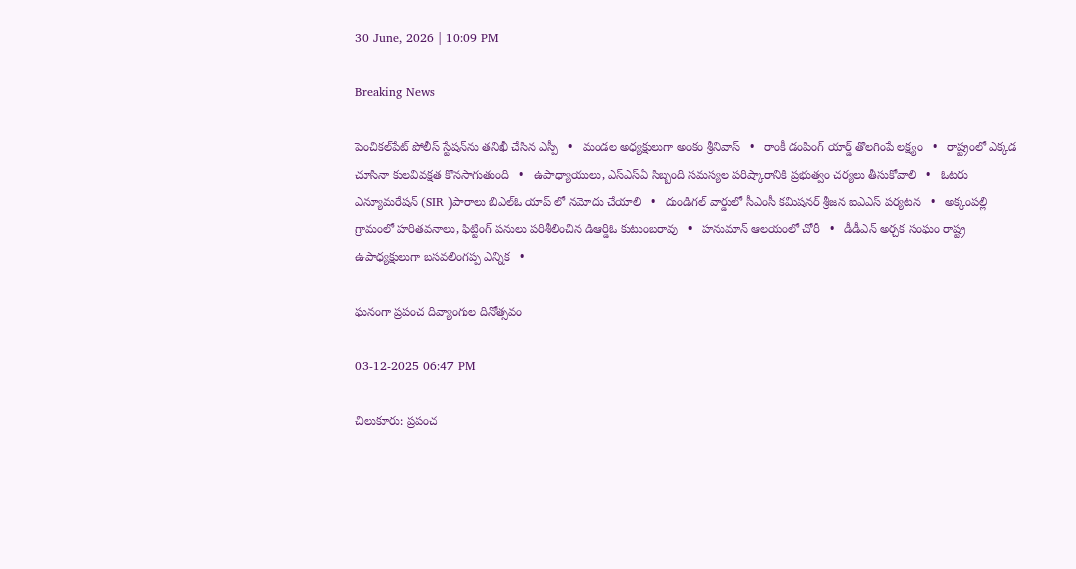30 June, 2026 | 10:09 PM

Breaking News

పెంచికల్‌పేట్ పోలీస్ స్టేషన్‌ను తనిఖీ చేసిన ఎస్పీ   •   మండల అధ్యక్షులుగా అంకం శ్రీనివాస్   •   రాంకీ డంపింగ్ యార్డ్ తొలగింపే లక్ష్యం   •   రాష్ట్రంలో ఎక్కడ చూసినా కులవివక్షత కొనసాగుతుంది   •   ఉపాధ్యాయులు, ఎస్‌ఎస్‌ఏ సిబ్బంది సమస్యల పరిష్కారానికి ప్రభుత్వం చర్యలు తీసుకోవాలి   •   ఓటరు ఎన్యూమరేషన్ (SIR )పారాలు బిఎల్ఓ యాప్ లో నమోదు చేయాలి   •   దుండిగల్ వార్డులో సీఎంసీ కమిషనర్ శ్రీజన ఐఎఎస్ పర్యటన   •   అక్కంపల్లి గ్రామంలో హరితవనాలు, ఫిట్టింగ్ పనులు పరిశీలించిన డిఆర్డిఓ కుటుంబరావు   •   హనుమాన్ ఆలయంలో చోరీ   •   డీడీఎన్ అర్చక సంఘం రాష్ట్ర ఉపాధ్యక్షులుగా బసవలింగప్ప ఎన్నిక   •

ఘనంగా ప్రపంచ దివ్యాంగుల దినోత్సవం

03-12-2025 06:47 PM

చిలుకూరు: ప్రపంచ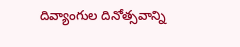దివ్యాంగుల దినోత్సవాన్ని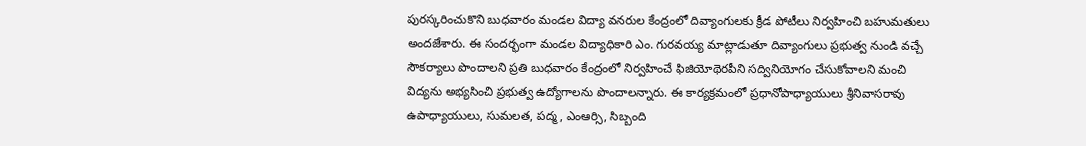పురస్కరించుకొని బుధవారం మండల విద్యా వనరుల కేంద్రంలో దివ్యాంగులకు క్రీడ పోటీలు నిర్వహించి బహుమతులు అందజేశారు. ఈ సందర్భంగా మండల విద్యాధికారి ఎం. గురవయ్య మాట్లాడుతూ దివ్యాంగులు ప్రభుత్వ నుండి వచ్చే సౌకర్యాలు పొందాలని ప్రతి బుధవారం కేంద్రంలో నిర్వహించే ఫిజియోథెరపీని సద్వినియోగం చేసుకోవాలని మంచి విద్యను అభ్యసించి ప్రభుత్వ ఉద్యోగాలను పొందాలన్నారు. ఈ కార్యక్రమంలో ప్రధానోపాధ్యాయులు శ్రీనివాసరావు ఉపాధ్యాయులు, సుమలత, పద్మ, ఎంఆర్సి, సిబ్బంది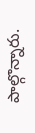పాల్గొన్నారు.